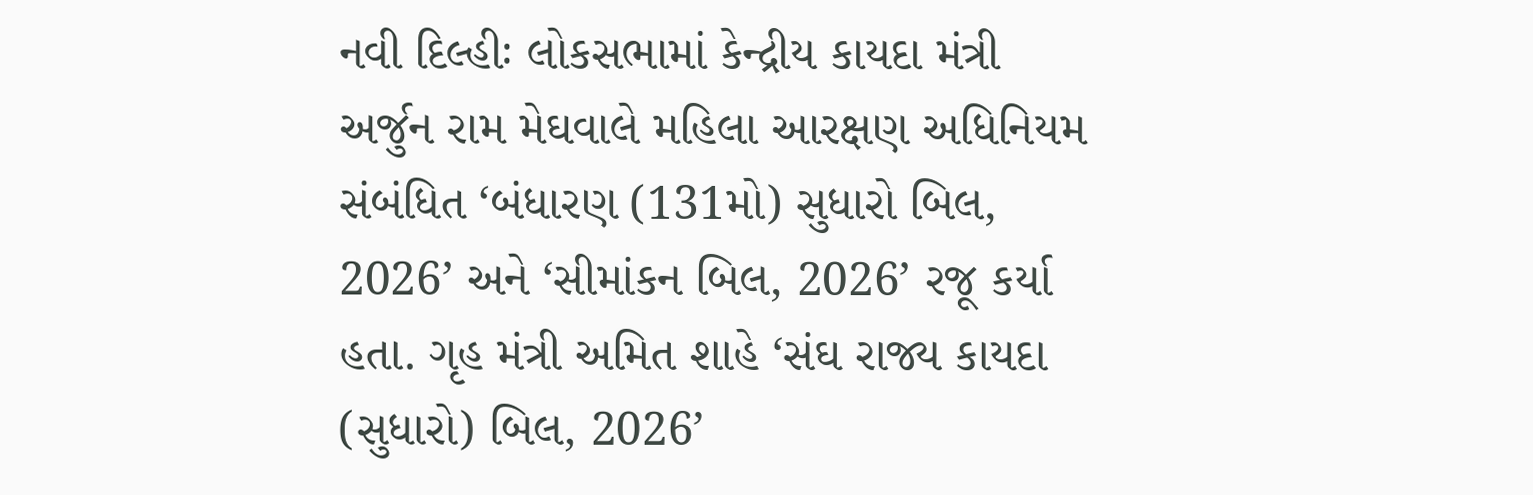નવી દિલ્હીઃ લોકસભામાં કેન્દ્રીય કાયદા મંત્રી અર્જુન રામ મેઘવાલે મહિલા આરક્ષણ અધિનિયમ સંબંધિત ‘બંધારણ (131મો) સુધારો બિલ, 2026’ અને ‘સીમાંકન બિલ, 2026’ રજૂ કર્યા હતા. ગૃહ મંત્રી અમિત શાહે ‘સંઘ રાજ્ય કાયદા (સુધારો) બિલ, 2026’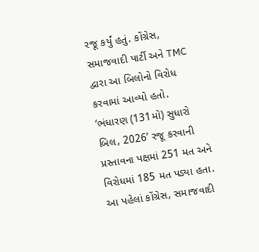રજૂ કર્યું હતું. કોંગ્રેસ, સમાજવાદી પાર્ટી અને TMC દ્વારા આ બિલોનો વિરોધ કરવામાં આવ્યો હતો.
‘ભંધારણ (131મો) સુધારો બિલ, 2026’ રજૂ કરવાની પ્રસ્તાવના પક્ષમાં 251 મત અને વિરોધમાં 185 મત પડ્યા હતા. આ પહેલાં કોંગ્રેસ, સમાજવાદી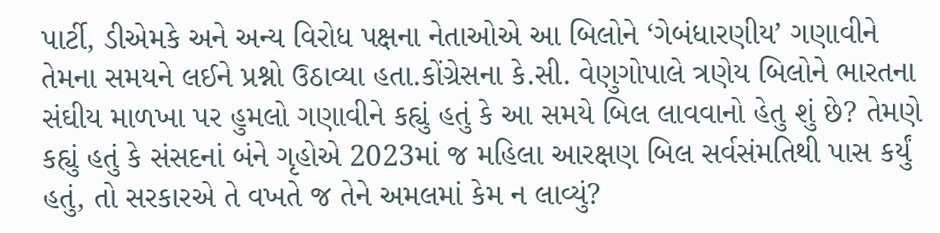પાર્ટી, ડીએમકે અને અન્ય વિરોધ પક્ષના નેતાઓએ આ બિલોને ‘ગેબંધારણીય’ ગણાવીને તેમના સમયને લઈને પ્રશ્નો ઉઠાવ્યા હતા.કોંગ્રેસના કે.સી. વેણુગોપાલે ત્રણેય બિલોને ભારતના સંઘીય માળખા પર હુમલો ગણાવીને કહ્યું હતું કે આ સમયે બિલ લાવવાનો હેતુ શું છે? તેમણે કહ્યું હતું કે સંસદનાં બંને ગૃહોએ 2023માં જ મહિલા આરક્ષણ બિલ સર્વસંમતિથી પાસ કર્યું હતું, તો સરકારએ તે વખતે જ તેને અમલમાં કેમ ન લાવ્યું?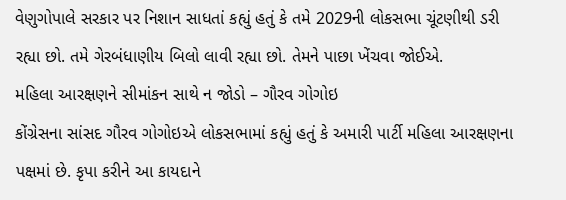વેણુગોપાલે સરકાર પર નિશાન સાધતાં કહ્યું હતું કે તમે 2029ની લોકસભા ચૂંટણીથી ડરી રહ્યા છો. તમે ગેરબંધાણીય બિલો લાવી રહ્યા છો. તેમને પાછા ખેંચવા જોઈએ.
મહિલા આરક્ષણને સીમાંકન સાથે ન જોડો – ગૌરવ ગોગોઇ
કોંગ્રેસના સાંસદ ગૌરવ ગોગોઇએ લોકસભામાં કહ્યું હતું કે અમારી પાર્ટી મહિલા આરક્ષણના પક્ષમાં છે. કૃપા કરીને આ કાયદાને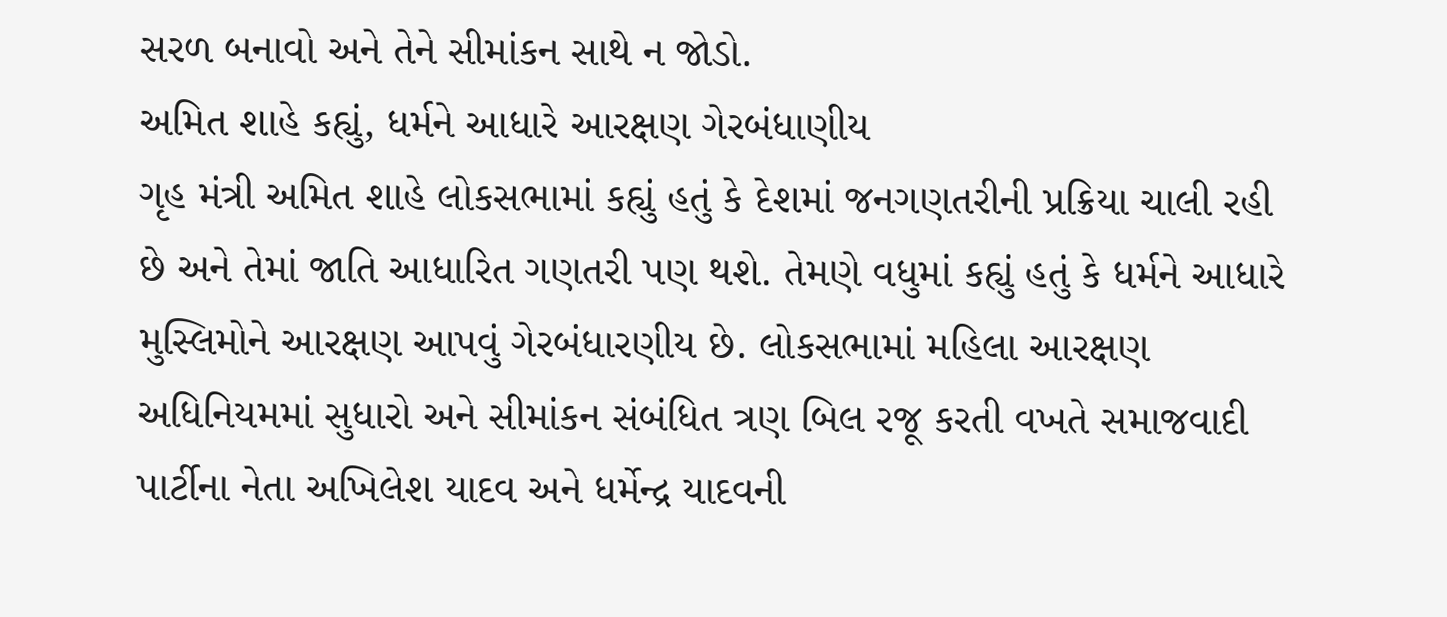સરળ બનાવો અને તેને સીમાંકન સાથે ન જોડો.
અમિત શાહે કહ્યું, ધર્મને આધારે આરક્ષણ ગેરબંધાણીય
ગૃહ મંત્રી અમિત શાહે લોકસભામાં કહ્યું હતું કે દેશમાં જનગણતરીની પ્રક્રિયા ચાલી રહી છે અને તેમાં જાતિ આધારિત ગણતરી પણ થશે. તેમણે વધુમાં કહ્યું હતું કે ધર્મને આધારે મુસ્લિમોને આરક્ષણ આપવું ગેરબંધારણીય છે. લોકસભામાં મહિલા આરક્ષણ અધિનિયમમાં સુધારો અને સીમાંકન સંબંધિત ત્રણ બિલ રજૂ કરતી વખતે સમાજવાદી પાર્ટીના નેતા અખિલેશ યાદવ અને ધર્મેન્દ્ર યાદવની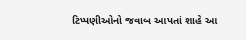ટિપ્પણીઓનો જવાબ આપતાં શાહે આ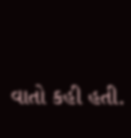વાતો કહી હતી.